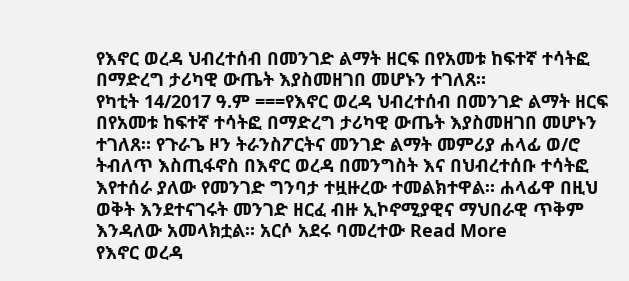የእኖር ወረዳ ህብረተሰብ በመንገድ ልማት ዘርፍ በየአመቱ ከፍተኛ ተሳትፎ በማድረግ ታሪካዊ ውጤት እያስመዘገበ መሆኑን ተገለጸ።
የካቲት 14/2017 ዓ.ም ===የእኖር ወረዳ ህብረተሰብ በመንገድ ልማት ዘርፍ በየአመቱ ከፍተኛ ተሳትፎ በማድረግ ታሪካዊ ውጤት እያስመዘገበ መሆኑን ተገለጸ። የጉራጌ ዞን ትራንስፖርትና መንገድ ልማት መምሪያ ሐላፊ ወ/ሮ ትብለጥ እስጢፋኖስ በእኖር ወረዳ በመንግስት እና በህብረተሰቡ ተሳትፎ እየተሰራ ያለው የመንገድ ግንባታ ተዟዙረው ተመልክተዋል። ሐላፊዋ በዚህ ወቅት እንደተናገሩት መንገድ ዘርፈ ብዙ ኢኮኖሚያዊና ማህበራዊ ጥቅም እንዳለው አመላክቷል። አርሶ አደሩ ባመረተው Read More
የእኖር ወረዳ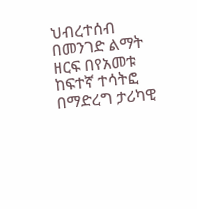ህብረተሰብ በመንገድ ልማት ዘርፍ በየአመቱ ከፍተኛ ተሳትፎ በማድረግ ታሪካዊ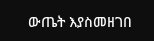ውጤት እያስመዘገበ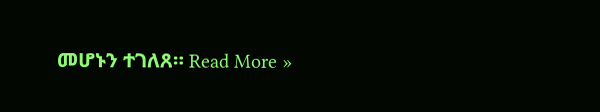መሆኑን ተገለጸ። Read More »